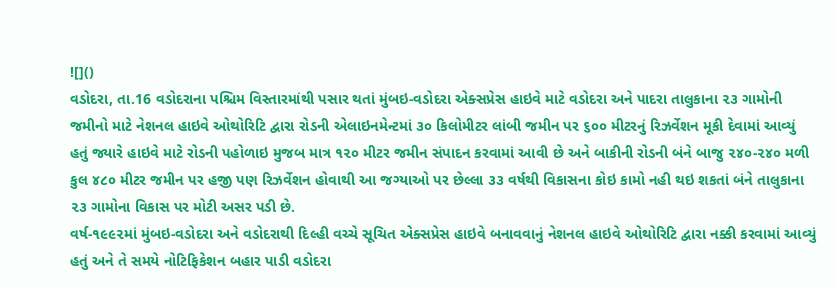![]()
વડોદરા, તા.16 વડોદરાના પશ્ચિમ વિસ્તારમાંથી પસાર થતાં મુંબઇ-વડોદરા એક્સપ્રેસ હાઇવે માટે વડોદરા અને પાદરા તાલુકાના ૨૩ ગામોની જમીનો માટે નેશનલ હાઇવે ઓથોરિટિ દ્વારા રોડની એલાઇનમેન્ટમાં ૩૦ કિલોમીટર લાંબી જમીન પર ૬૦૦ મીટરનું રિઝર્વેશન મૂકી દેવામાં આવ્યું હતું જ્યારે હાઇવે માટે રોડની પહોળાઇ મુજબ માત્ર ૧૨૦ મીટર જમીન સંપાદન કરવામાં આવી છે અને બાકીની રોડની બંને બાજુ ૨૪૦-૨૪૦ મળી કુલ ૪૮૦ મીટર જમીન પર હજી પણ રિઝર્વેશન હોવાથી આ જગ્યાઓ પર છેલ્લા ૩૩ વર્ષથી વિકાસના કોઇ કામો નહી થઇ શકતાં બંને તાલુકાના ૨૩ ગામોના વિકાસ પર મોટી અસર પડી છે.
વર્ષ-૧૯૯૨માં મુંબઇ-વડોદરા અને વડોદરાથી દિલ્હી વચ્ચે સૂચિત એક્સપ્રેસ હાઇવે બનાવવાનું નેશનલ હાઇવે ઓથોરિટિ દ્વારા નક્કી કરવામાં આવ્યું હતું અને તે સમયે નોટિફિકેશન બહાર પાડી વડોદરા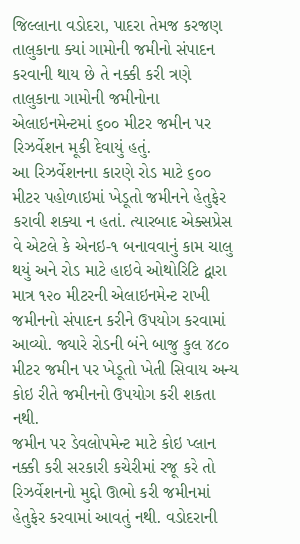જિલ્લાના વડોદરા, પાદરા તેમજ કરજણ તાલુકાના ક્યાં ગામોની જમીનો સંપાદન કરવાની થાય છે તે નક્કી કરી ત્રણે તાલુકાના ગામોની જમીનોના એલાઇનમેન્ટમાં ૬૦૦ મીટર જમીન પર રિઝર્વેશન મૂકી દેવાયું હતું.
આ રિઝર્વેશનના કારણે રોડ માટે ૬૦૦ મીટર પહોળાઇમાં ખેડૂતો જમીનને હેતુફેર કરાવી શક્યા ન હતાં. ત્યારબાદ એક્સપ્રેસ વે એટલે કે એનઇ-૧ બનાવવાનું કામ ચાલુ થયું અને રોડ માટે હાઇવે ઓથોરિટિ દ્વારા માત્ર ૧૨૦ મીટરની એલાઇનમેન્ટ રાખી જમીનનો સંપાદન કરીને ઉપયોગ કરવામાં આવ્યો. જ્યારે રોડની બંને બાજુ કુલ ૪૮૦ મીટર જમીન પર ખેડૂતો ખેતી સિવાય અન્ય કોઇ રીતે જમીનનો ઉપયોગ કરી શકતા નથી.
જમીન પર ડેવલોપમેન્ટ માટે કોઇ પ્લાન નક્કી કરી સરકારી કચેરીમાં રજૂ કરે તો રિઝર્વેશનનો મુદ્દો ઊભો કરી જમીનમાં હેતુફેર કરવામાં આવતું નથી. વડોદરાની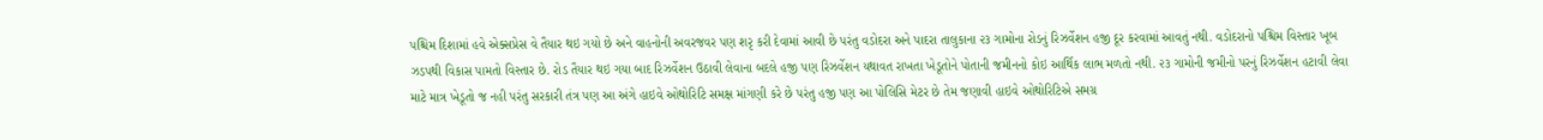પશ્ચિમ દિશામાં હવે એક્સપ્રેસ વે તૈયાર થઇ ગયો છે અને વાહનોની અવરજવર પણ શરૃ કરી દેવામાં આવી છે પરંતુ વડોદરા અને પાદરા તાલુકાના ૨૩ ગામોના રોડનું રિઝર્વેશન હજી દૂર કરવામાં આવતું નથી. વડોદરાનો પશ્ચિમ વિસ્તાર ખૂબ ઝડપથી વિકાસ પામતો વિસ્તાર છે. રોડ તૈયાર થઇ ગયા બાદ રિઝર્વેશન ઉઠાવી લેવાના બદલે હજી પણ રિઝર્વેશન યથાવત રાખતા ખેડૂતોને પોતાની જમીનનો કોઇ આર્થિક લાભ મળતો નથી. ૨૩ ગામોની જમીનો પરનું રિઝર્વેશન હટાવી લેવા માટે માત્ર ખેડૂતો જ નહી પરંતુ સરકારી તંત્ર પણ આ અંગે હાઇવે ઓથોરિટિ સમક્ષ માંગણી કરે છે પરંતુ હજી પણ આ પોલિસિ મેટર છે તેમ જણાવી હાઇવે ઓથોરિટિએ સમગ્ર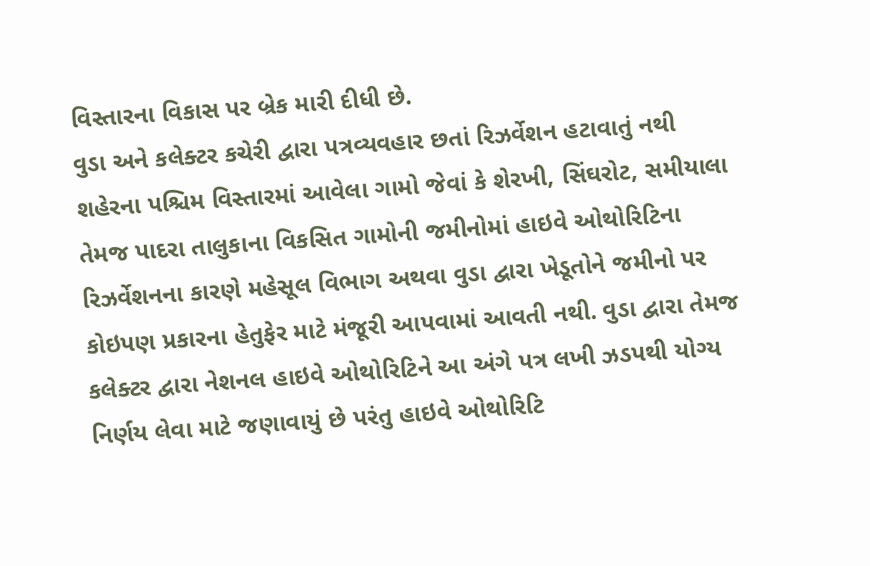વિસ્તારના વિકાસ પર બ્રેક મારી દીધી છે.
વુડા અને કલેક્ટર કચેરી દ્વારા પત્રવ્યવહાર છતાં રિઝર્વેશન હટાવાતું નથી
શહેરના પશ્ચિમ વિસ્તારમાં આવેલા ગામો જેવાં કે શેરખી, સિંઘરોટ, સમીયાલા તેમજ પાદરા તાલુકાના વિકસિત ગામોની જમીનોમાં હાઇવે ઓથોરિટિના રિઝર્વેશનના કારણે મહેસૂલ વિભાગ અથવા વુડા દ્વારા ખેડૂતોને જમીનો પર કોઇપણ પ્રકારના હેતુફેર માટે મંજૂરી આપવામાં આવતી નથી. વુડા દ્વારા તેમજ કલેક્ટર દ્વારા નેશનલ હાઇવે ઓથોરિટિને આ અંગે પત્ર લખી ઝડપથી યોગ્ય નિર્ણય લેવા માટે જણાવાયું છે પરંતુ હાઇવે ઓથોરિટિ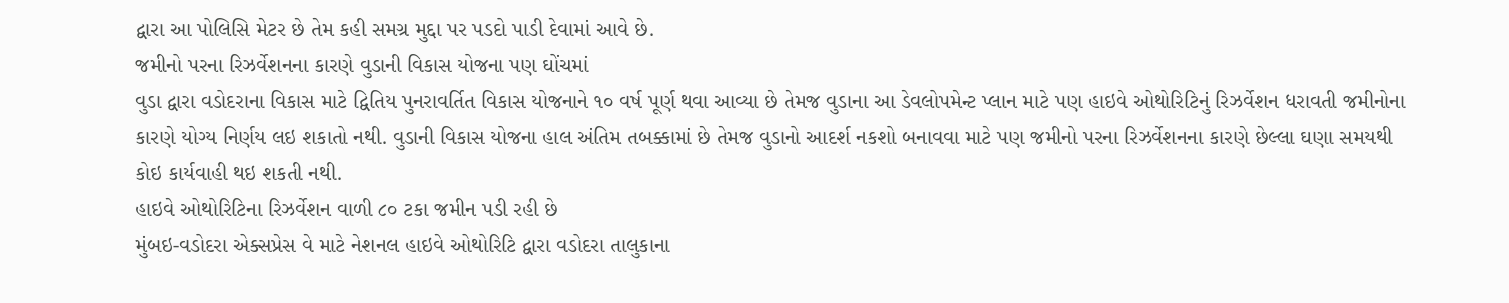દ્વારા આ પોલિસિ મેટર છે તેમ કહી સમગ્ર મુદ્દા પર પડદો પાડી દેવામાં આવે છે.
જમીનો પરના રિઝર્વેશનના કારણે વુડાની વિકાસ યોજના પણ ઘોંચમાં
વુડા દ્વારા વડોદરાના વિકાસ માટે દ્વિતિય પુનરાવર્તિત વિકાસ યોજનાને ૧૦ વર્ષ પૂર્ણ થવા આવ્યા છે તેમજ વુડાના આ ડેવલોપમેન્ટ પ્લાન માટે પણ હાઇવે ઓથોરિટિનું રિઝર્વેશન ધરાવતી જમીનોના કારણે યોગ્ય નિર્ણય લઇ શકાતો નથી. વુડાની વિકાસ યોજના હાલ અંતિમ તબક્કામાં છે તેમજ વુડાનો આદર્શ નકશો બનાવવા માટે પણ જમીનો પરના રિઝર્વેશનના કારણે છેલ્લા ઘણા સમયથી કોઇ કાર્યવાહી થઇ શકતી નથી.
હાઇવે ઓથોરિટિના રિઝર્વેશન વાળી ૮૦ ટકા જમીન પડી રહી છે
મુંબઇ-વડોદરા એક્સપ્રેસ વે માટે નેશનલ હાઇવે ઓથોરિટિ દ્વારા વડોદરા તાલુકાના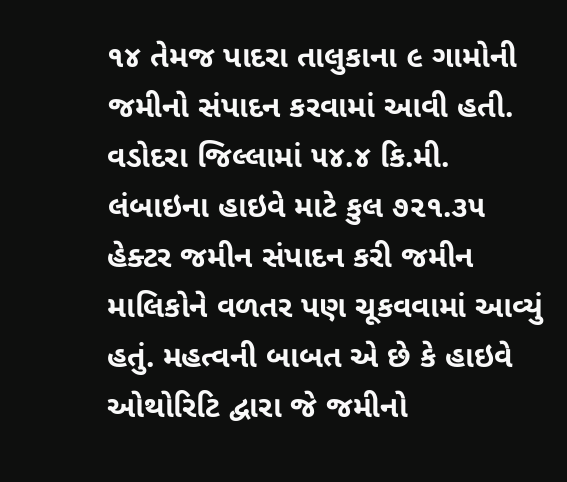૧૪ તેમજ પાદરા તાલુકાના ૯ ગામોની જમીનો સંપાદન કરવામાં આવી હતી. વડોદરા જિલ્લામાં ૫૪.૪ કિ.મી. લંબાઇના હાઇવે માટે કુલ ૭૨૧.૩૫ હેક્ટર જમીન સંપાદન કરી જમીન માલિકોને વળતર પણ ચૂકવવામાં આવ્યું હતું. મહત્વની બાબત એ છે કે હાઇવે ઓથોરિટિ દ્વારા જે જમીનો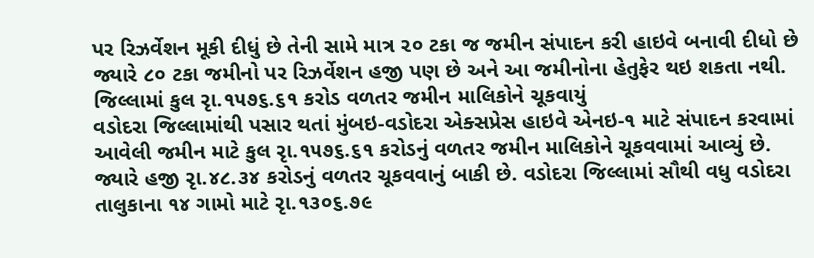પર રિઝર્વેશન મૂકી દીધું છે તેની સામે માત્ર ૨૦ ટકા જ જમીન સંપાદન કરી હાઇવે બનાવી દીધો છે જ્યારે ૮૦ ટકા જમીનો પર રિઝર્વેશન હજી પણ છે અને આ જમીનોના હેતુફેર થઇ શકતા નથી.
જિલ્લામાં કુલ રૃા.૧૫૭૬.૬૧ કરોડ વળતર જમીન માલિકોને ચૂકવાયું
વડોદરા જિલ્લામાંથી પસાર થતાં મુંબઇ-વડોદરા એક્સપ્રેસ હાઇવે એનઇ-૧ માટે સંપાદન કરવામાં આવેલી જમીન માટે કુલ રૃા.૧૫૭૬.૬૧ કરોડનું વળતર જમીન માલિકોને ચૂકવવામાં આવ્યું છે. જ્યારે હજી રૃા.૪૮.૩૪ કરોડનું વળતર ચૂકવવાનું બાકી છે. વડોદરા જિલ્લામાં સૌથી વધુ વડોદરા તાલુકાના ૧૪ ગામો માટે રૃા.૧૩૦૬.૭૯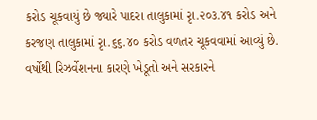કરોડ ચૂકવાયું છે જ્યારે પાદરા તાલુકામાં રૃા.૨૦૩.૪૧ કરોડ અને કરજણ તાલુકામાં રૃા.૬૬.૪૦ કરોડ વળતર ચૂકવવામાં આવ્યું છે.
વર્ષોથી રિઝર્વેશનના કારણે ખેડૂતો અને સરકારને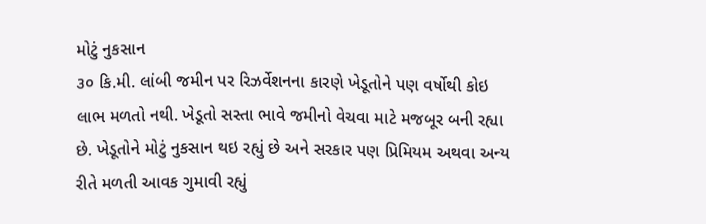મોટું નુકસાન
૩૦ કિ.મી. લાંબી જમીન પર રિઝર્વેશનના કારણે ખેડૂતોને પણ વર્ષોથી કોઇ લાભ મળતો નથી. ખેડૂતો સસ્તા ભાવે જમીનો વેચવા માટે મજબૂર બની રહ્યા છે. ખેડૂતોને મોટું નુકસાન થઇ રહ્યું છે અને સરકાર પણ પ્રિમિયમ અથવા અન્ય રીતે મળતી આવક ગુમાવી રહ્યું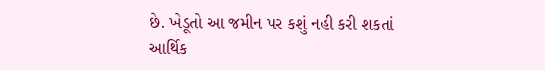છે. ખેડૂતો આ જમીન પર કશું નહી કરી શકતાં આર્થિક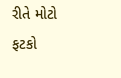રીતે મોટો ફટકો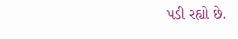પડી રહ્યો છે.